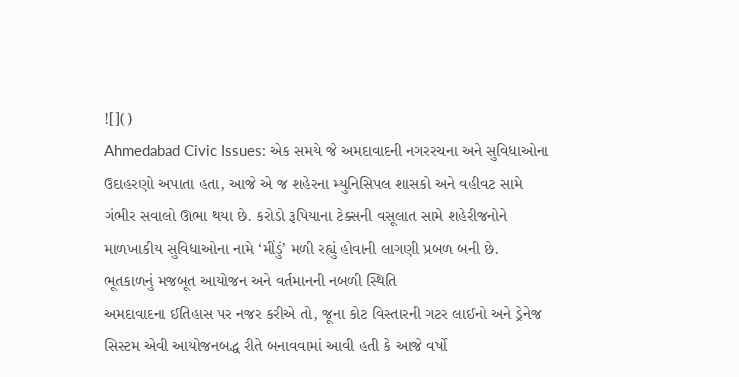![]()
Ahmedabad Civic Issues: એક સમયે જે અમદાવાદની નગરરચના અને સુવિધાઓના ઉદાહરણો અપાતા હતા, આજે એ જ શહેરના મ્યુનિસિપલ શાસકો અને વહીવટ સામે ગંભીર સવાલો ઊભા થયા છે. કરોડો રૂપિયાના ટેક્સની વસૂલાત સામે શહેરીજનોને માળખાકીય સુવિધાઓના નામે ‘મીંડું’ મળી રહ્યું હોવાની લાગણી પ્રબળ બની છે.
ભૂતકાળનું મજબૂત આયોજન અને વર્તમાનની નબળી સ્થિતિ
અમદાવાદના ઈતિહાસ પર નજર કરીએ તો, જૂના કોટ વિસ્તારની ગટર લાઈનો અને ડ્રેનેજ સિસ્ટમ એવી આયોજનબદ્ધ રીતે બનાવવામાં આવી હતી કે આજે વર્ષો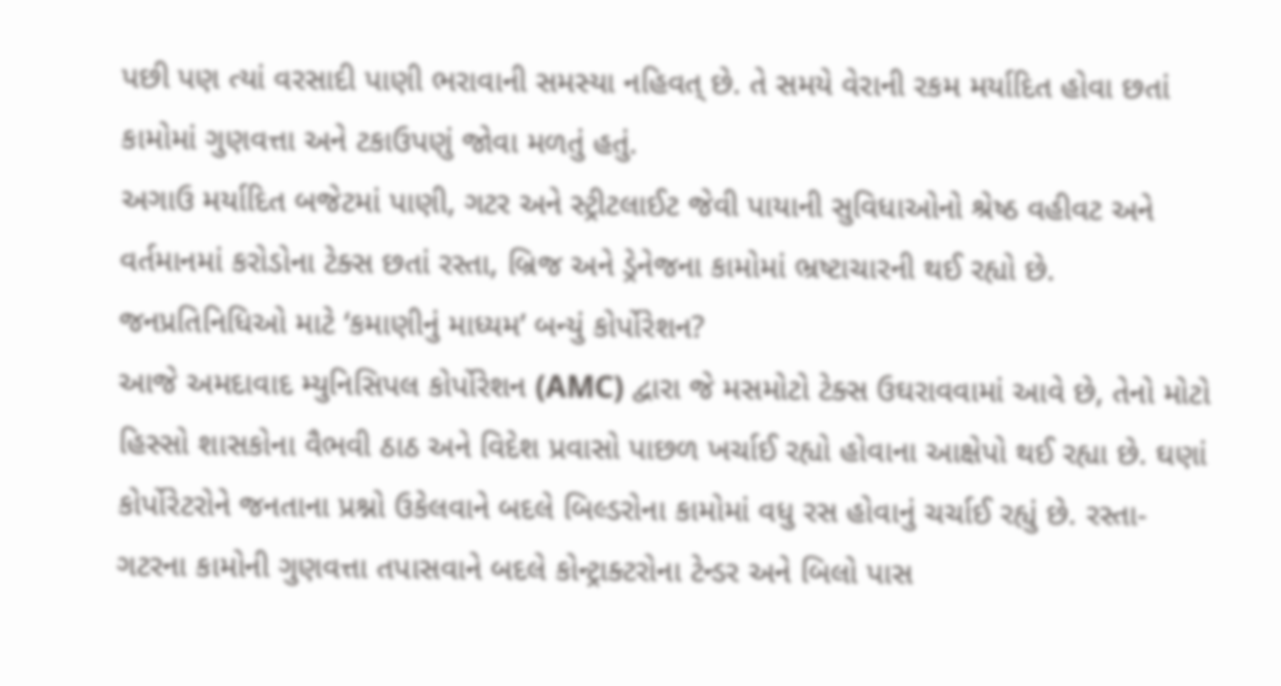પછી પણ ત્યાં વરસાદી પાણી ભરાવાની સમસ્યા નહિવત્ છે. તે સમયે વેરાની રકમ મર્યાદિત હોવા છતાં કામોમાં ગુણવત્તા અને ટકાઉપણું જોવા મળતું હતું.
અગાઉ મર્યાદિત બજેટમાં પાણી, ગટર અને સ્ટ્રીટલાઈટ જેવી પાયાની સુવિધાઓનો શ્રેષ્ઠ વહીવટ અને વર્તમાનમાં કરોડોના ટેક્સ છતાં રસ્તા, બ્રિજ અને ડ્રેનેજના કામોમાં ભ્રષ્ટાચારની થઈ રહ્યો છે.
જનપ્રતિનિધિઓ માટે ‘કમાણીનું માધ્યમ’ બન્યું કોર્પોરેશન?
આજે અમદાવાદ મ્યુનિસિપલ કોર્પોરેશન (AMC) દ્વારા જે મસમોટો ટેક્સ ઉઘરાવવામાં આવે છે, તેનો મોટો હિસ્સો શાસકોના વૈભવી ઠાઠ અને વિદેશ પ્રવાસો પાછળ ખર્ચાઈ રહ્યો હોવાના આક્ષેપો થઈ રહ્યા છે. ઘણાં કોર્પોરેટરોને જનતાના પ્રશ્નો ઉકેલવાને બદલે બિલ્ડરોના કામોમાં વધુ રસ હોવાનું ચર્ચાઈ રહ્યું છે. રસ્તા-ગટરના કામોની ગુણવત્તા તપાસવાને બદલે કોન્ટ્રાક્ટરોના ટેન્ડર અને બિલો પાસ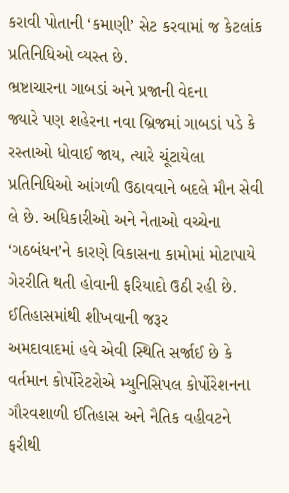કરાવી પોતાની ‘કમાણી’ સેટ કરવામાં જ કેટલાંક પ્રતિનિધિઓ વ્યસ્ત છે.
ભ્રષ્ટાચારના ગાબડાં અને પ્રજાની વેદના
જ્યારે પણ શહેરના નવા બ્રિજમાં ગાબડાં પડે કે રસ્તાઓ ધોવાઈ જાય, ત્યારે ચૂંટાયેલા પ્રતિનિધિઓ આંગળી ઉઠાવવાને બદલે મૌન સેવી લે છે. અધિકારીઓ અને નેતાઓ વચ્ચેના ‘ગઠબંધન’ને કારણે વિકાસના કામોમાં મોટાપાયે ગેરરીતિ થતી હોવાની ફરિયાદો ઉઠી રહી છે.
ઈતિહાસમાંથી શીખવાની જરૂર
અમદાવાદમાં હવે એવી સ્થિતિ સર્જાઈ છે કે વર્તમાન કોર્પોરેટરોએ મ્યુનિસિપલ કોર્પોરેશનના ગૌરવશાળી ઈતિહાસ અને નૈતિક વહીવટને ફરીથી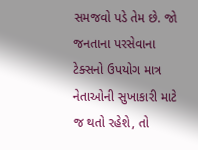સમજવો પડે તેમ છે. જો જનતાના પરસેવાના ટેક્સનો ઉપયોગ માત્ર નેતાઓની સુખાકારી માટે જ થતો રહેશે, તો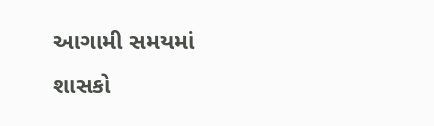આગામી સમયમાં શાસકો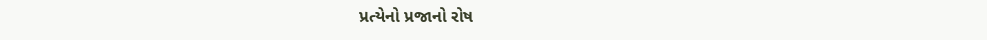પ્રત્યેનો પ્રજાનો રોષ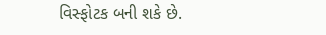વિસ્ફોટક બની શકે છે.